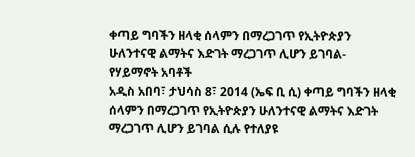ቀጣይ ግባችን ዘላቂ ሰላምን በማረጋገጥ የኢትዮጵያን ሁለንተናዊ ልማትና እድገት ማረጋገጥ ሊሆን ይገባል- የሃይማኖት አባቶች
አዲስ አበባ፣ ታህሳስ 8፣ 2014 (ኤፍ ቢ ሲ) ቀጣይ ግባችን ዘላቂ ሰላምን በማረጋገጥ የኢትዮጵያን ሁለንተናዊ ልማትና እድገት ማረጋገጥ ሊሆን ይገባል ሲሉ የተለያዩ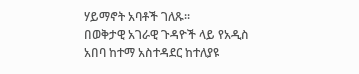ሃይማኖት አባቶች ገለጹ፡፡
በወቅታዊ አገራዊ ጉዳዮች ላይ የአዲስ አበባ ከተማ አስተዳደር ከተለያዩ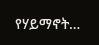የሃይማኖት…